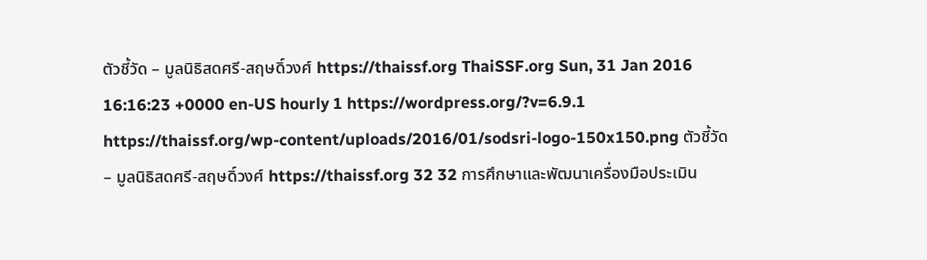ตัวชี้วัด – มูลนิธิสดศรี-สฤษดิ์วงศ์ https://thaissf.org ThaiSSF.org Sun, 31 Jan 2016 16:16:23 +0000 en-US hourly 1 https://wordpress.org/?v=6.9.1 https://thaissf.org/wp-content/uploads/2016/01/sodsri-logo-150x150.png ตัวชี้วัด – มูลนิธิสดศรี-สฤษดิ์วงศ์ https://thaissf.org 32 32 การศึกษาและพัฒนาเครื่องมือประเมิน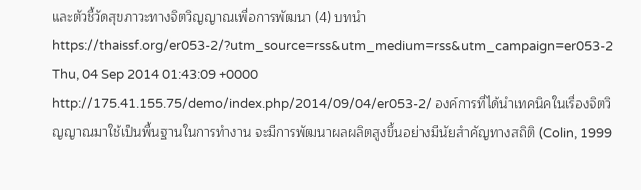และตัวชี้วัดสุขภาวะทางจิตวิญญาณเพื่อการพัฒนา (4) บทนำ https://thaissf.org/er053-2/?utm_source=rss&utm_medium=rss&utm_campaign=er053-2 Thu, 04 Sep 2014 01:43:09 +0000 http://175.41.155.75/demo/index.php/2014/09/04/er053-2/ องค์การที่ได้นำเทคนิคในเรื่องจิตวิญญาณมาใช้เป็นพื้นฐานในการทำงาน จะมีการพัฒนาผลผลิตสูงขึ้นอย่างมีนัยสำคัญทางสถิติ (Colin, 1999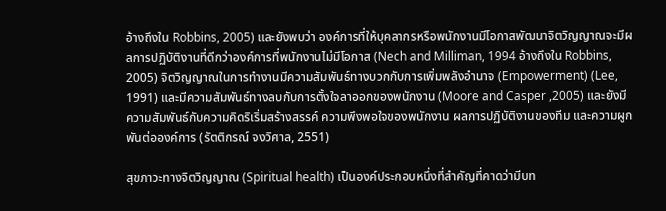อ้างถึงใน Robbins, 2005) และยังพบว่า องค์การที่ให้บุคลากรหรือพนักงานมีโอกาสพัฒนาจิตวิญญาณจะมีผลการปฏิบัติงานที่ดีกว่าองค์การที่พนักงานไม่มีโอกาส (Nech and Milliman, 1994 อ้างถึงใน Robbins, 2005) จิตวิญญาณในการทำงานมีความสัมพันธ์ทางบวกกับการเพิ่มพลังอำนาจ (Empowerment) (Lee, 1991) และมีความสัมพันธ์ทางลบกับการตั้งใจลาออกของพนักงาน (Moore and Casper ,2005) และยังมีความสัมพันธ์กับความคิดริเริ่มสร้างสรรค์ ความพึงพอใจของพนักงาน ผลการปฏิบัติงานของทีม และความผูกพันต่อองค์การ (รัตติกรณ์ จงวิศาล, 2551)

สุขภาวะทางจิตวิญญาณ (Spiritual health) เป็นองค์ประกอบหนึ่งที่สำคัญที่คาดว่ามีบท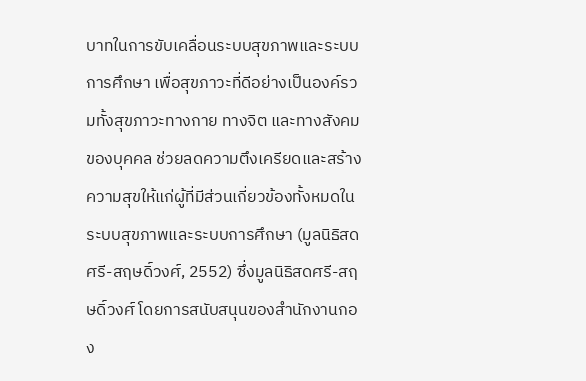บาทในการขับเคลื่อนระบบสุขภาพและระบบการศึกษา เพื่อสุขภาวะที่ดีอย่างเป็นองค์รวมทั้งสุขภาวะทางกาย ทางจิต และทางสังคมของบุคคล ช่วยลดความตึงเครียดและสร้างความสุขให้แก่ผู้ที่มีส่วนเกี่ยวข้องทั้งหมดในระบบสุขภาพและระบบการศึกษา (มูลนิธิสดศรี-สฤษดิ์วงศ์, 2552) ซึ่งมูลนิธิสดศรี-สฤษดิ์วงศ์ โดยการสนับสนุนของสำนักงานกอง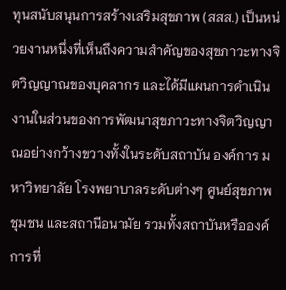ทุนสนับสนุนการสร้างเสริมสุขภาพ (สสส.) เป็นหน่วยงานหนึ่งที่เห็นถึงความสำคัญของสุขภาวะทางจิตวิญญาณของบุคลากร และได้มีแผนการดำเนินงานในส่วนของการพัฒนาสุขภาวะทางจิตวิญญาณอย่างกว้างขวางทั้งในระดับสถาบัน องค์การ มหาวิทยาลัย โรงพยาบาลระดับต่างๆ ศูนย์สุขภาพชุมชน และสถานีอนามัย รวมทั้งสถาบันหรือองค์การที่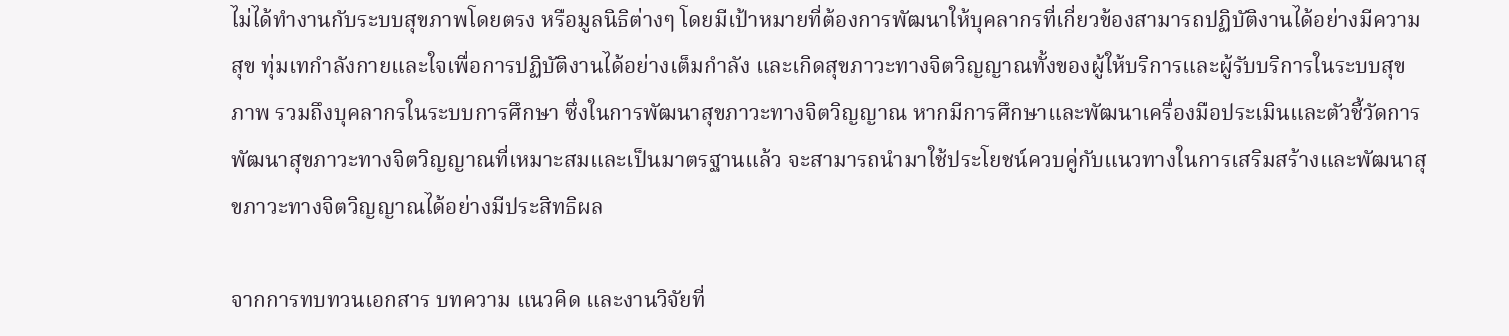ไม่ได้ทำงานกับระบบสุขภาพโดยตรง หรือมูลนิธิต่างๆ โดยมีเป้าหมายที่ต้องการพัฒนาให้บุคลากรที่เกี่ยวข้องสามารถปฏิบัติงานได้อย่างมีความสุข ทุ่มเทกำลังกายและใจเพื่อการปฏิบัติงานได้อย่างเต็มกำลัง และเกิดสุขภาวะทางจิตวิญญาณทั้งของผู้ให้บริการและผู้รับบริการในระบบสุขภาพ รวมถึงบุคลากรในระบบการศึกษา ซึ่งในการพัฒนาสุขภาวะทางจิตวิญญาณ หากมีการศึกษาและพัฒนาเครื่องมือประเมินและตัวชี้วัดการพัฒนาสุขภาวะทางจิตวิญญาณที่เหมาะสมและเป็นมาตรฐานแล้ว จะสามารถนำมาใช้ประโยชน์ควบคู่กับแนวทางในการเสริมสร้างและพัฒนาสุขภาวะทางจิตวิญญาณได้อย่างมีประสิทธิผล

จากการทบทวนเอกสาร บทความ แนวคิด และงานวิจัยที่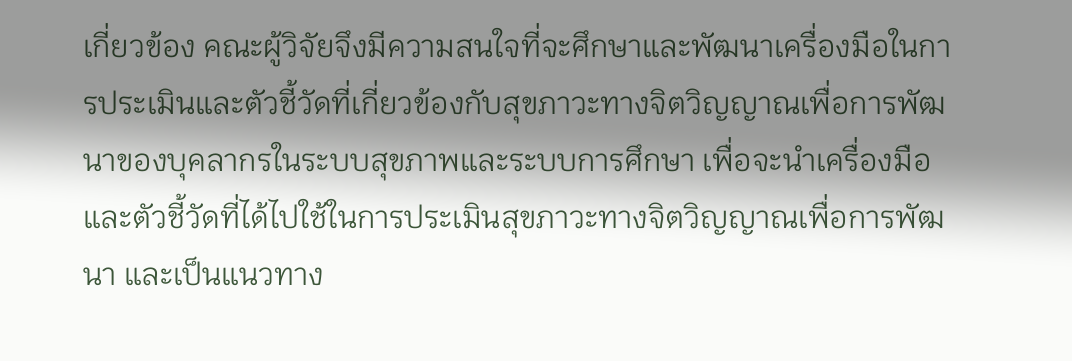เกี่ยวข้อง คณะผู้วิจัยจึงมีความสนใจที่จะศึกษาและพัฒนาเครื่องมือในการประเมินและตัวชี้วัดที่เกี่ยวข้องกับสุขภาวะทางจิตวิญญาณเพื่อการพัฒนาของบุคลากรในระบบสุขภาพและระบบการศึกษา เพื่อจะนำเครื่องมือและตัวชี้วัดที่ได้ไปใช้ในการประเมินสุขภาวะทางจิตวิญญาณเพื่อการพัฒนา และเป็นแนวทาง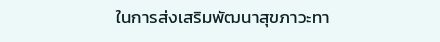ในการส่งเสริมพัฒนาสุขภาวะทา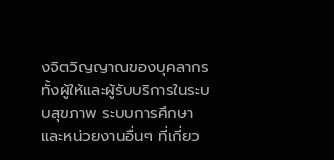งจิตวิญญาณของบุคลากรทั้งผู้ให้และผู้รับบริการในระบบสุขภาพ ระบบการศึกษาและหน่วยงานอื่นๆ ที่เกี่ยว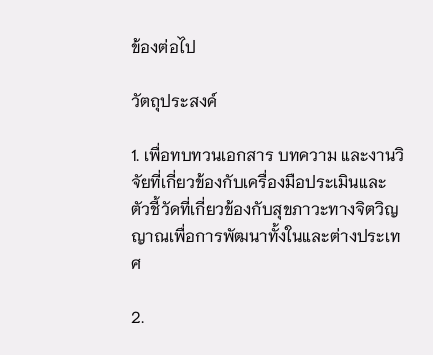ข้องต่อไป

วัตถุประสงค์

1. เพื่อทบทวนเอกสาร บทความ และงานวิจัยที่เกี่ยวข้องกับเครื่องมือประเมินและตัวชี้วัดที่เกี่ยวข้องกับสุขภาวะทางจิตวิญญาณเพื่อการพัฒนาทั้งในและต่างประเทศ

2.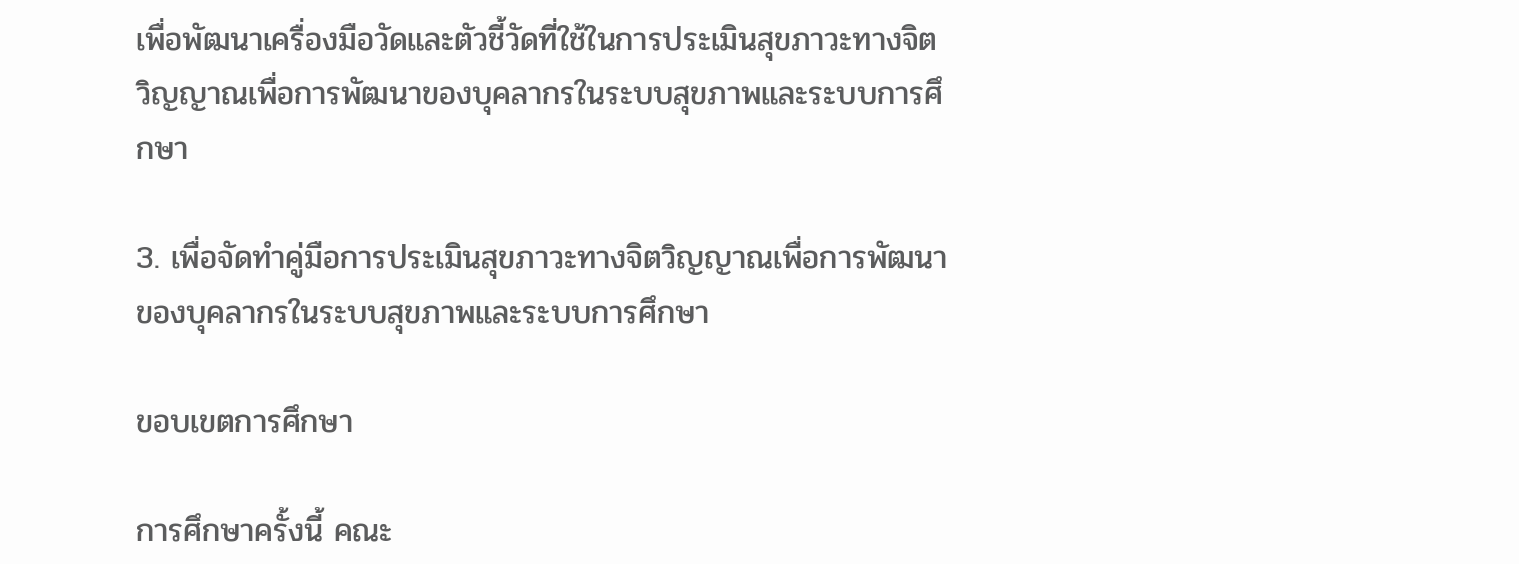เพื่อพัฒนาเครื่องมือวัดและตัวชี้วัดที่ใช้ในการประเมินสุขภาวะทางจิตวิญญาณเพื่อการพัฒนาของบุคลากรในระบบสุขภาพและระบบการศึกษา

3. เพื่อจัดทำคู่มือการประเมินสุขภาวะทางจิตวิญญาณเพื่อการพัฒนาของบุคลากรในระบบสุขภาพและระบบการศึกษา

ขอบเขตการศึกษา

การศึกษาครั้งนี้ คณะ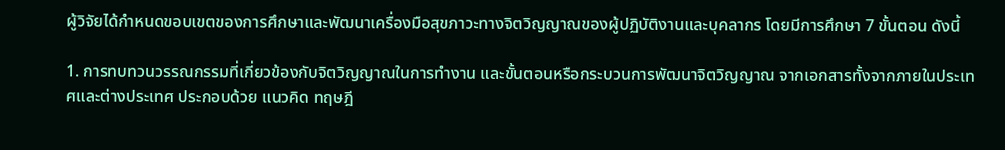ผู้วิจัยได้กำหนดขอบเขตของการศึกษาและพัฒนาเครื่องมือสุขภาวะทางจิตวิญญาณของผู้ปฏิบัติงานและบุคลากร โดยมีการศึกษา 7 ขั้นตอน ดังนี้

1. การทบทวนวรรณกรรมที่เกี่ยวข้องกับจิตวิญญาณในการทำงาน และขั้นตอนหรือกระบวนการพัฒนาจิตวิญญาณ จากเอกสารทั้งจากภายในประเทศและต่างประเทศ ประกอบด้วย แนวคิด ทฤษฎี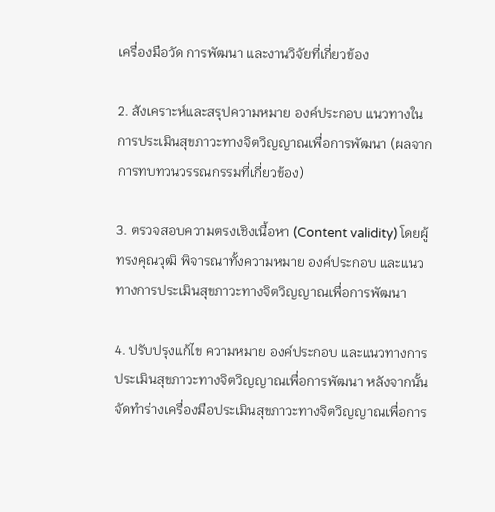เครื่องมือวัด การพัฒนา และงานวิจัยที่เกี่ยวข้อง

2. สังเคราะห์และสรุปความหมาย องค์ประกอบ แนวทางในการประเมินสุขภาวะทางจิตวิญญาณเพื่อการพัฒนา (ผลจากการทบทวนวรรณกรรมที่เกี่ยวข้อง)

3. ตรวจสอบความตรงเชิงเนื้อหา (Content validity) โดยผู้ทรงคุณวุฒิ พิจารณาทั้งความหมาย องค์ประกอบ และแนวทางการประเมินสุขภาวะทางจิตวิญญาณเพื่อการพัฒนา

4. ปรับปรุงแก้ไข ความหมาย องค์ประกอบ และแนวทางการประเมินสุขภาวะทางจิตวิญญาณเพื่อการพัฒนา หลังจากนั้นจัดทำร่างเครื่องมือประเมินสุขภาวะทางจิตวิญญาณเพื่อการ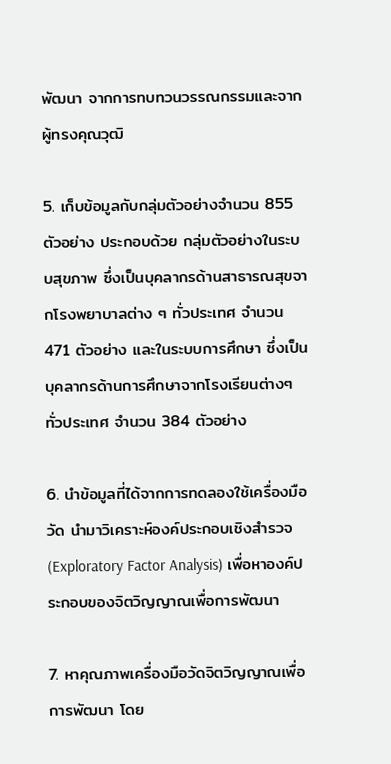พัฒนา จากการทบทวนวรรณกรรมและจากผู้ทรงคุณวุฒิ

5. เก็บข้อมูลกับกลุ่มตัวอย่างจำนวน 855 ตัวอย่าง ประกอบด้วย กลุ่มตัวอย่างในระบบสุขภาพ ซึ่งเป็นบุคลากรด้านสาธารณสุขจากโรงพยาบาลต่าง ๆ ทั่วประเทศ จำนวน 471 ตัวอย่าง และในระบบการศึกษา ซึ่งเป็นบุคลากรด้านการศึกษาจากโรงเรียนต่างๆ ทั่วประเทศ จำนวน 384 ตัวอย่าง

6. นำข้อมูลที่ได้จากการทดลองใช้เครื่องมือวัด นำมาวิเคราะห์องค์ประกอบเชิงสำรวจ (Exploratory Factor Analysis) เพื่อหาองค์ประกอบของจิตวิญญาณเพื่อการพัฒนา

7. หาคุณภาพเครื่องมือวัดจิตวิญญาณเพื่อการพัฒนา โดย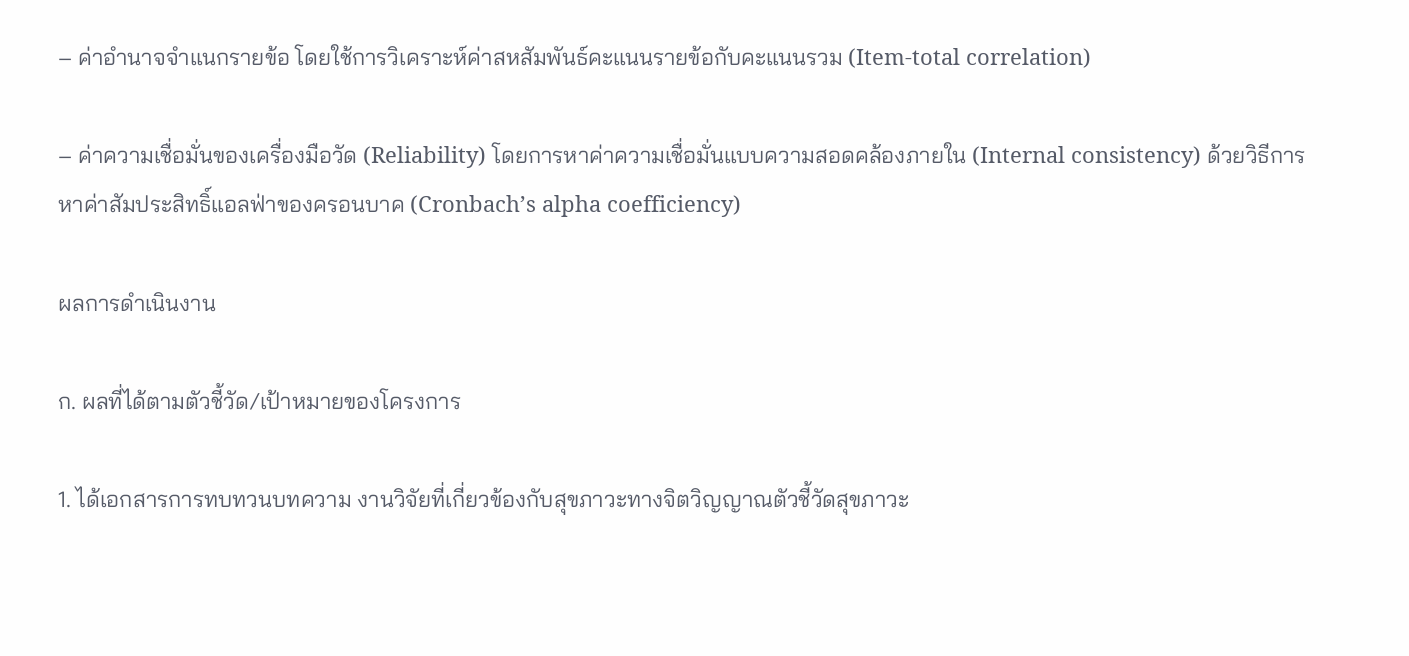– ค่าอำนาจจำแนกรายข้อ โดยใช้การวิเคราะห์ค่าสหสัมพันธ์คะแนนรายข้อกับคะแนนรวม (Item-total correlation)

– ค่าความเชื่อมั่นของเครื่องมือวัด (Reliability) โดยการหาค่าความเชื่อมั่นแบบความสอดคล้องภายใน (Internal consistency) ด้วยวิธีการหาค่าสัมประสิทธิ์แอลฟ่าของครอนบาค (Cronbach’s alpha coefficiency)

ผลการดำเนินงาน

ก. ผลที่ได้ตามตัวชี้วัด/เป้าหมายของโครงการ

1. ได้เอกสารการทบทวนบทความ งานวิจัยที่เกี่ยวข้องกับสุขภาวะทางจิตวิญญาณตัวชี้วัดสุขภาวะ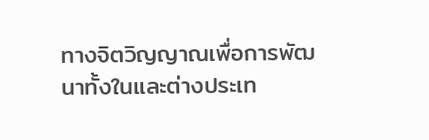ทางจิตวิญญาณเพื่อการพัฒนาทั้งในและต่างประเท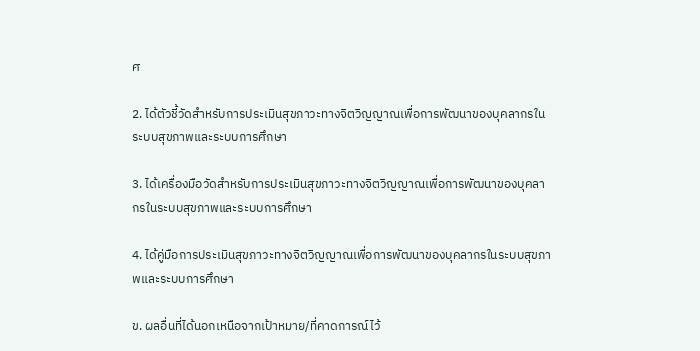ศ

2. ได้ตัวชี้วัดสำหรับการประเมินสุขภาวะทางจิตวิญญาณเพื่อการพัฒนาของบุคลากรในระบบสุขภาพและระบบการศึกษา

3. ได้เครื่องมือวัดสำหรับการประเมินสุขภาวะทางจิตวิญญาณเพื่อการพัฒนาของบุคลากรในระบบสุขภาพและระบบการศึกษา

4. ได้คู่มือการประเมินสุขภาวะทางจิตวิญญาณเพื่อการพัฒนาของบุคลากรในระบบสุขภาพและระบบการศึกษา

ข. ผลอื่นที่ได้นอกเหนือจากเป้าหมาย/ที่คาดการณ์ไว้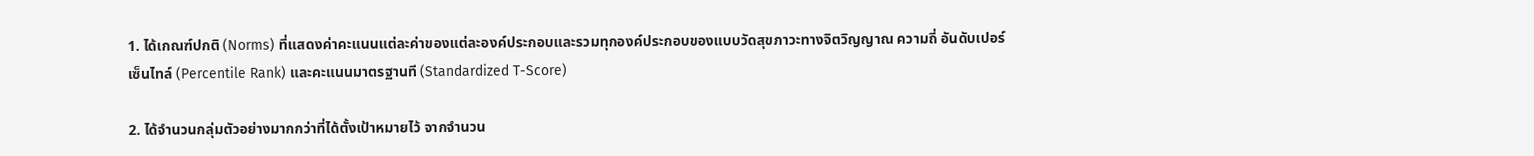1. ได้เกณฑ์ปกติ (Norms) ที่แสดงค่าคะแนนแต่ละค่าของแต่ละองค์ประกอบและรวมทุกองค์ประกอบของแบบวัดสุขภาวะทางจิตวิญญาณ ความถี่ อันดับเปอร์เซ็นไทล์ (Percentile Rank) และคะแนนมาตรฐานที (Standardized T-Score)

2. ได้จำนวนกลุ่มตัวอย่างมากกว่าที่ได้ตั้งเป้าหมายไว้ จากจำนวน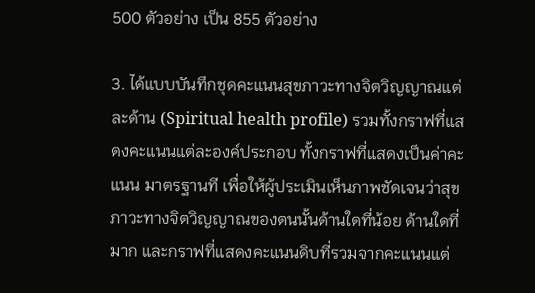500 ตัวอย่าง เป็น 855 ตัวอย่าง

3. ได้แบบบันทึกชุดคะแนนสุขภาวะทางจิตวิญญาณแต่ละด้าน (Spiritual health profile) รวมทั้งกราฟที่แสดงคะแนนแต่ละองค์ประกอบ ทั้งกราฟที่แสดงเป็นค่าคะแนน มาตรฐานที เพื่อให้ผู้ประเมินเห็นภาพชัดเจนว่าสุขภาวะทางจิตวิญญาณของตนนั้นด้านใดที่น้อย ด้านใดที่มาก และกราฟที่แสดงคะแนนดิบที่รวมจากคะแนนแต่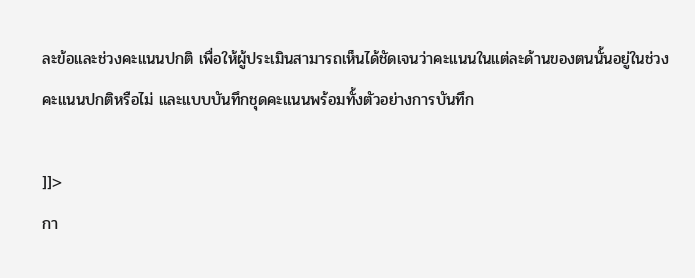ละข้อและช่วงคะแนนปกติ เพื่อให้ผู้ประเมินสามารถเห็นได้ชัดเจนว่าคะแนนในแต่ละด้านของตนนั้นอยู่ในช่วงคะแนนปกติหรือไม่ และแบบบันทึกชุดคะแนนพร้อมทั้งตัวอย่างการบันทึก

]]>
กา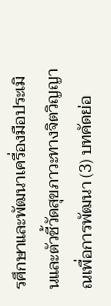รศึกษาและพัฒนาเครื่องมือประเมินและตัวชี้วัดสุขภาวะทางจิตวิญญาณเพื่อการพัฒนา (3) บทคัดย่อ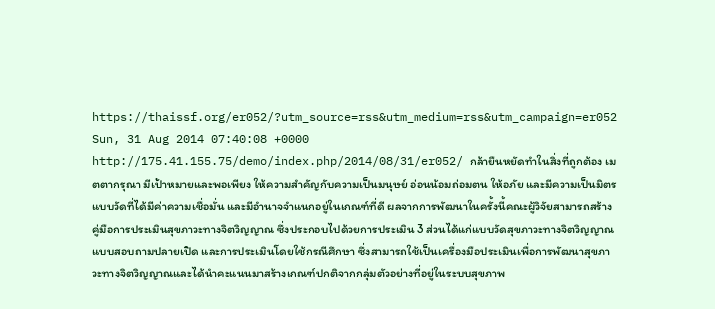https://thaissf.org/er052/?utm_source=rss&utm_medium=rss&utm_campaign=er052 Sun, 31 Aug 2014 07:40:08 +0000 http://175.41.155.75/demo/index.php/2014/08/31/er052/ กล้ายืนหยัดทำในสิ่งที่ถูกต้อง เมตตากรุณา มีเป้าหมายและพอเพียง ให้ความสำคัญกับความเป็นมนุษย์ อ่อนน้อมถ่อมตน ให้อภัย และมีความเป็นมิตร แบบวัดที่ได้มีค่าความเชื่อมั่น และมีอำนาจจำแนกอยู่ในเกณฑ์ที่ดี ผลจากการพัฒนาในครั้งนี้คณะผู้วิจัยสามารถสร้างคู่มือการประเมินสุขภาวะทางจิตวิญญาณ ซึ่งประกอบไปด้วยการประเมิน 3 ส่วนได้แก่แบบวัดสุขภาวะทางจิตวิญญาณ แบบสอบถามปลายเปิด และการประเมินโดยใช้กรณีศึกษา ซึ่งสามารถใช้เป็นเครื่องมือประเมินเพื่อการพัฒนาสุขภาวะทางจิตวิญญาณและได้นำคะแนนมาสร้างเกณฑ์ปกติจากกลุ่มตัวอย่างที่อยู่ในระบบสุขภาพ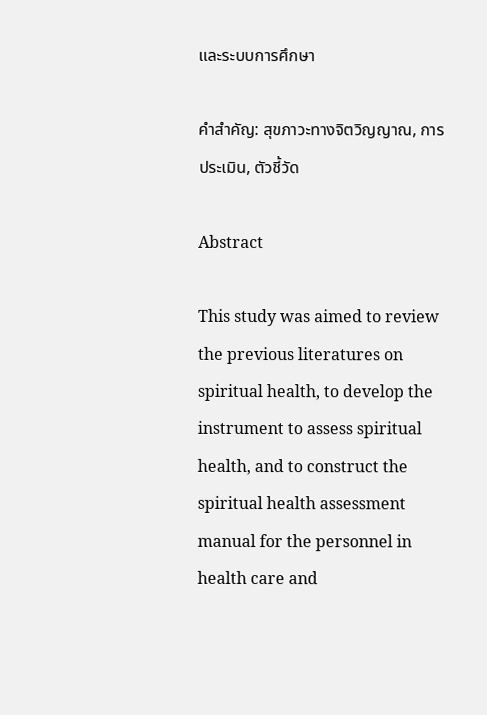และระบบการศึกษา

คำสำคัญ: สุขภาวะทางจิตวิญญาณ, การประเมิน, ตัวชี้วัด

Abstract

This study was aimed to review the previous literatures on spiritual health, to develop the instrument to assess spiritual health, and to construct the spiritual health assessment manual for the personnel in health care and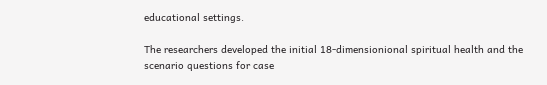educational settings.

The researchers developed the initial 18-dimensionional spiritual health and the scenario questions for case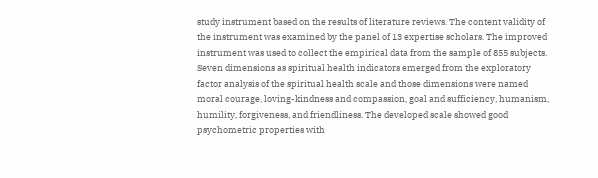study instrument based on the results of literature reviews. The content validity of the instrument was examined by the panel of 13 expertise scholars. The improved instrument was used to collect the empirical data from the sample of 855 subjects. Seven dimensions as spiritual health indicators emerged from the exploratory factor analysis of the spiritual health scale and those dimensions were named moral courage, loving-kindness and compassion, goal and sufficiency, humanism, humility, forgiveness, and friendliness. The developed scale showed good psychometric properties with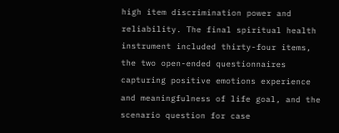high item discrimination power and reliability. The final spiritual health instrument included thirty-four items, the two open-ended questionnaires capturing positive emotions experience and meaningfulness of life goal, and the scenario question for case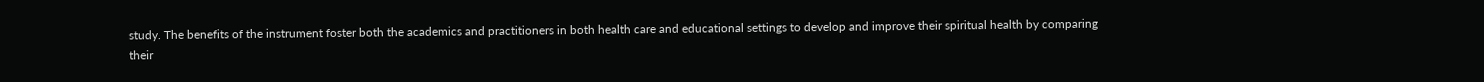study. The benefits of the instrument foster both the academics and practitioners in both health care and educational settings to develop and improve their spiritual health by comparing their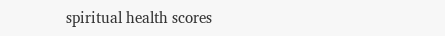spiritual health scores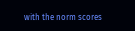with the norm scores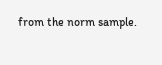from the norm sample.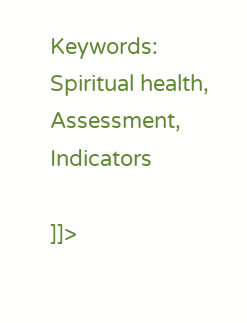Keywords: Spiritual health, Assessment, Indicators

]]>